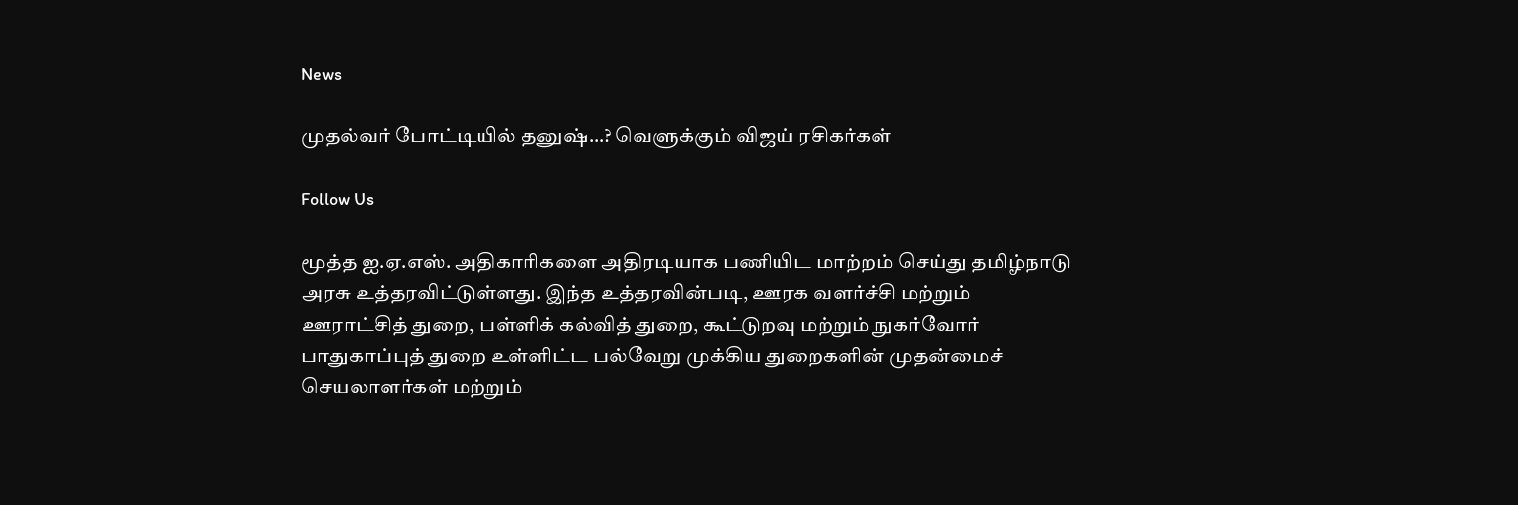News

முதல்வர் போட்டியில் தனுஷ்…? வெளுக்கும் விஜய் ரசிகர்கள்

Follow Us

மூத்த ஐ.ஏ.எஸ். அதிகாரிகளை அதிரடியாக பணியிட மாற்றம் செய்து தமிழ்நாடு அரசு உத்தரவிட்டுள்ளது. இந்த உத்தரவின்படி, ஊரக வளர்ச்சி மற்றும் ஊராட்சித் துறை, பள்ளிக் கல்வித் துறை, கூட்டுறவு மற்றும் நுகர்வோர் பாதுகாப்புத் துறை உள்ளிட்ட பல்வேறு முக்கிய துறைகளின் முதன்மைச் செயலாளர்கள் மற்றும்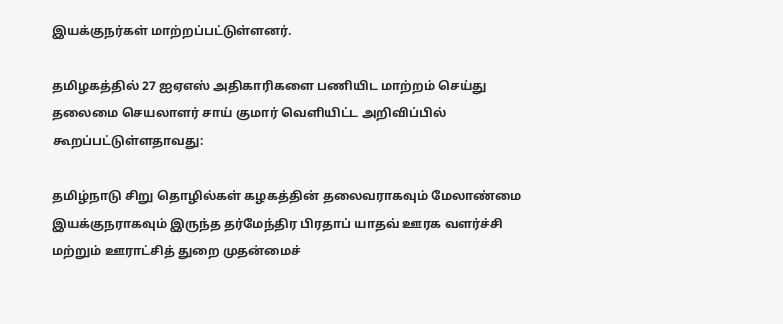இயக்குநர்கள் மாற்றப்பட்டுள்ளனர்.

தமிழகத்தில் 27 ஐஏஎஸ் அதிகாரிகளை பணியிட மாற்றம் செய்து தலைமை செயலாளர் சாய் குமார் வெளியிட்ட அறிவிப்பில் கூறப்பட்டுள்ளதாவது:

தமிழ்நாடு சிறு தொழில்கள் கழகத்தின் தலைவராகவும் மேலாண்மை இயக்குநராகவும் இருந்த தர்மேந்திர பிரதாப் யாதவ் ஊரக வளர்ச்சி மற்றும் ஊராட்சித் துறை முதன்மைச்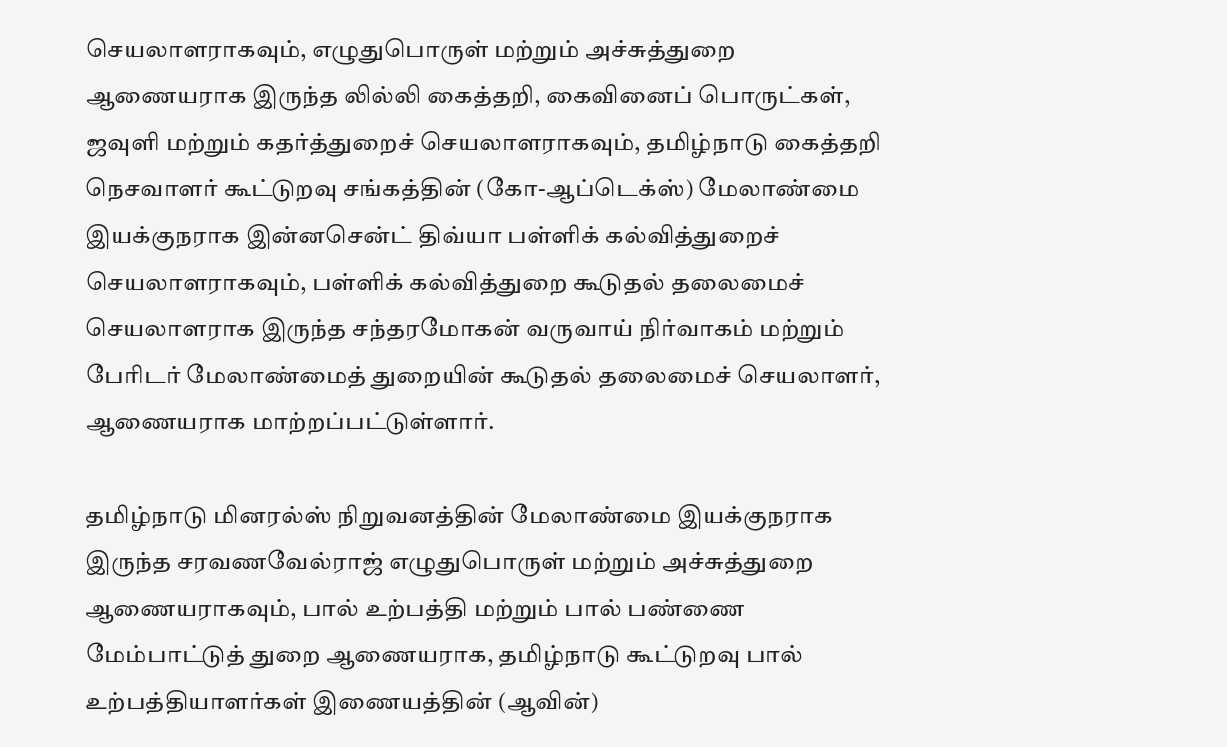செயலாளராகவும், எழுதுபொருள் மற்றும் அச்சுத்துறை ஆணையராக இருந்த லில்லி கைத்தறி, கைவினைப் பொருட்கள், ஜவுளி மற்றும் கதர்த்துறைச் செயலாளராகவும், தமிழ்நாடு கைத்தறி நெசவாளர் கூட்டுறவு சங்கத்தின் (கோ-ஆப்டெக்ஸ்) மேலாண்மை இயக்குநராக இன்னசென்ட் திவ்யா பள்ளிக் கல்வித்துறைச் செயலாளராகவும், பள்ளிக் கல்வித்துறை கூடுதல் தலைமைச் செயலாளராக இருந்த சந்தரமோகன் வருவாய் நிர்வாகம் மற்றும் பேரிடர் மேலாண்மைத் துறையின் கூடுதல் தலைமைச் செயலாளர், ஆணையராக மாற்றப்பட்டுள்ளார்.

தமிழ்நாடு மினரல்ஸ் நிறுவனத்தின் மேலாண்மை இயக்குநராக இருந்த சரவணவேல்ராஜ் எழுதுபொருள் மற்றும் அச்சுத்துறை ஆணையராகவும், பால் உற்பத்தி மற்றும் பால் பண்ணை மேம்பாட்டுத் துறை ஆணையராக, தமிழ்நாடு கூட்டுறவு பால் உற்பத்தியாளர்கள் இணையத்தின் (ஆவின்)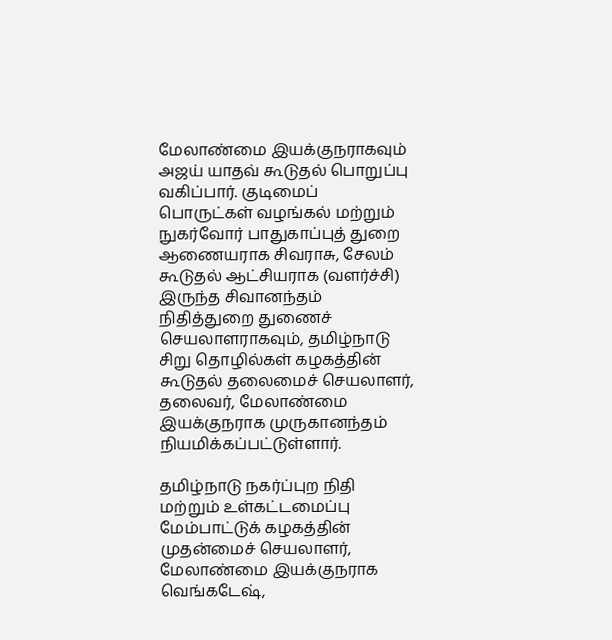மேலாண்மை இயக்குநராகவும் அஜய் யாதவ் கூடுதல் பொறுப்பு வகிப்பார். குடிமைப் பொருட்கள் வழங்கல் மற்றும் நுகர்வோர் பாதுகாப்புத் துறை ஆணையராக சிவராசு, சேலம் கூடுதல் ஆட்சியராக (வளர்ச்சி) இருந்த சிவானந்தம் நிதித்துறை துணைச் செயலாளராகவும், தமிழ்நாடு சிறு தொழில்கள் கழகத்தின் கூடுதல் தலைமைச் செயலாளர், தலைவர், மேலாண்மை இயக்குநராக முருகானந்தம் நியமிக்கப்பட்டுள்ளார்.

தமிழ்நாடு நகர்ப்புற நிதி மற்றும் உள்கட்டமைப்பு மேம்பாட்டுக் கழகத்தின் முதன்மைச் செயலாளர், மேலாண்மை இயக்குநராக வெங்கடேஷ்,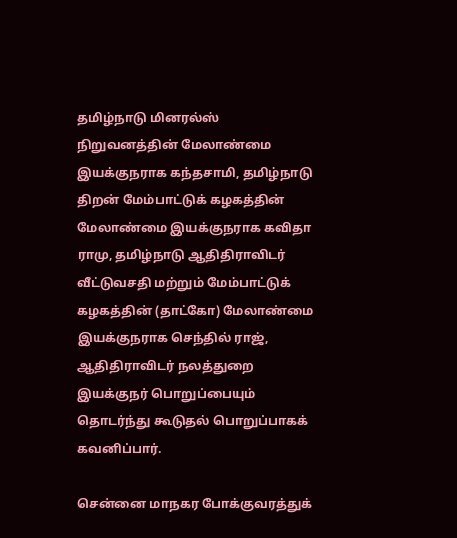தமிழ்நாடு மினரல்ஸ் நிறுவனத்தின் மேலாண்மை இயக்குநராக கந்தசாமி, தமிழ்நாடு திறன் மேம்பாட்டுக் கழகத்தின் மேலாண்மை இயக்குநராக கவிதா ராமு, தமிழ்நாடு ஆதிதிராவிடர் வீட்டுவசதி மற்றும் மேம்பாட்டுக் கழகத்தின் (தாட்கோ) மேலாண்மை இயக்குநராக செந்தில் ராஜ், ஆதிதிராவிடர் நலத்துறை இயக்குநர் பொறுப்பையும் தொடர்ந்து கூடுதல் பொறுப்பாகக் கவனிப்பார்.

சென்னை மாநகர போக்குவரத்துக்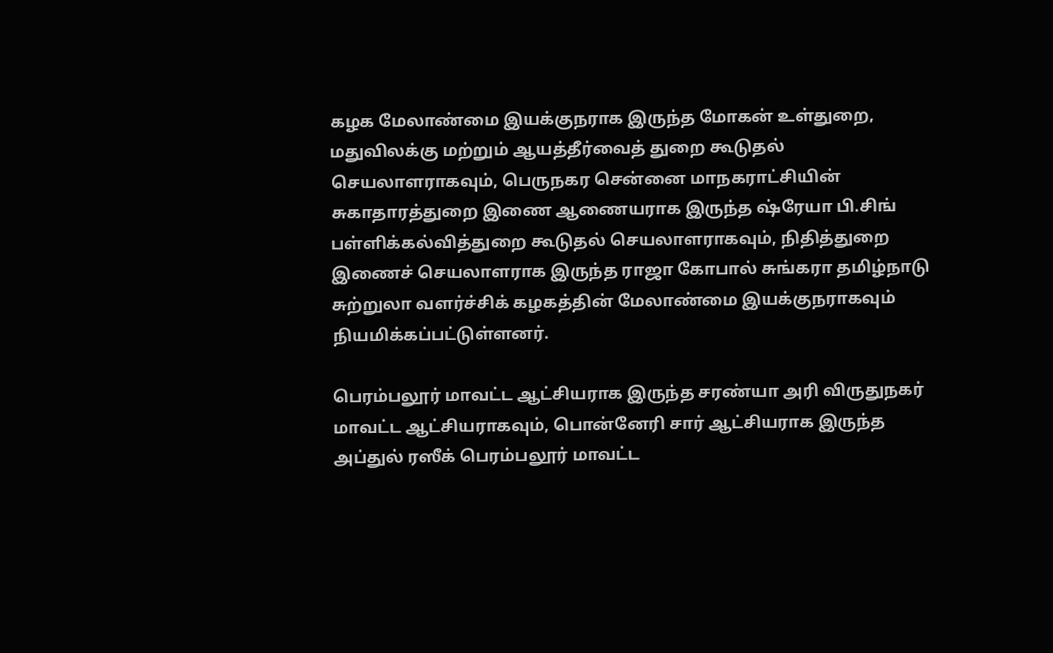கழக மேலாண்மை இயக்குநராக இருந்த மோகன் உள்துறை, மதுவிலக்கு மற்றும் ஆயத்தீர்வைத் துறை கூடுதல் செயலாளராகவும், பெருநகர சென்னை மாநகராட்சியின் சுகாதாரத்துறை இணை ஆணையராக இருந்த ஷ்ரேயா பி.சிங் பள்ளிக்கல்வித்துறை கூடுதல் செயலாளராகவும், நிதித்துறை இணைச் செயலாளராக இருந்த ராஜா கோபால் சுங்கரா தமிழ்நாடு சுற்றுலா வளர்ச்சிக் கழகத்தின் மேலாண்மை இயக்குநராகவும் நியமிக்கப்பட்டுள்ளனர்.

பெரம்பலூர் மாவட்ட ஆட்சியராக இருந்த சரண்யா அரி விருதுநகர் மாவட்ட ஆட்சியராகவும், பொன்னேரி சார் ஆட்சியராக இருந்த அப்துல் ரஸீக் பெரம்பலூர் மாவட்ட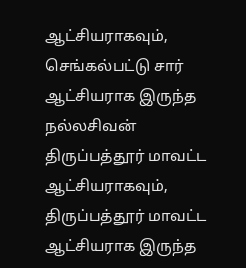ஆட்சியராகவும், செங்கல்பட்டு சார் ஆட்சியராக இருந்த நல்லசிவன் திருப்பத்தூர் மாவட்ட ஆட்சியராகவும், திருப்பத்தூர் மாவட்ட ஆட்சியராக இருந்த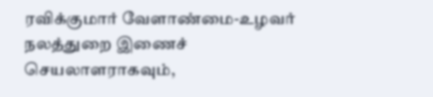ரவிக்குமார் வேளாண்மை-உழவர் நலத்துறை இணைச் செயலாளராகவும்,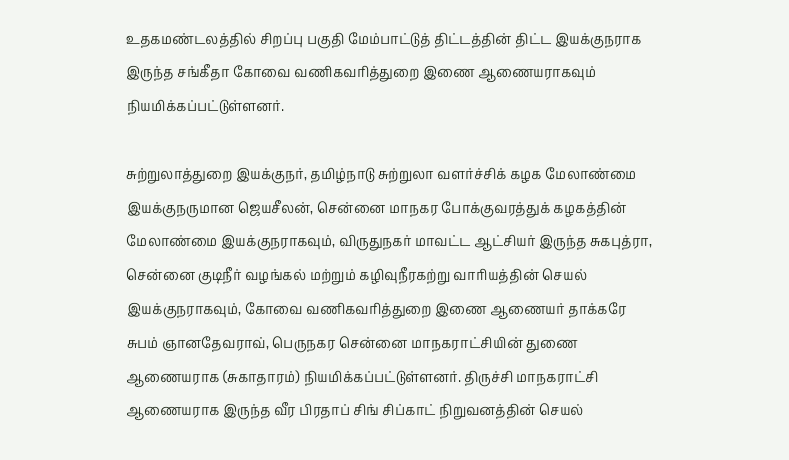உதகமண்டலத்தில் சிறப்பு பகுதி மேம்பாட்டுத் திட்டத்தின் திட்ட இயக்குநராக இருந்த சங்கீதா கோவை வணிகவரித்துறை இணை ஆணையராகவும் நியமிக்கப்பட்டுள்ளனர்.

சுற்றுலாத்துறை இயக்குநர், தமிழ்நாடு சுற்றுலா வளர்ச்சிக் கழக மேலாண்மை இயக்குநருமான ஜெயசீலன், சென்னை மாநகர போக்குவரத்துக் கழகத்தின் மேலாண்மை இயக்குநராகவும், விருதுநகர் மாவட்ட ஆட்சியர் இருந்த சுகபுத்ரா, சென்னை குடிநீர் வழங்கல் மற்றும் கழிவுநீரகற்று வாரியத்தின் செயல் இயக்குநராகவும், கோவை வணிகவரித்துறை இணை ஆணையர் தாக்கரே சுபம் ஞானதேவராவ், பெருநகர சென்னை மாநகராட்சியின் துணை ஆணையராக (சுகாதாரம்) நியமிக்கப்பட்டுள்ளனர். திருச்சி மாநகராட்சி ஆணையராக இருந்த வீர பிரதாப் சிங் சிப்காட் நிறுவனத்தின் செயல்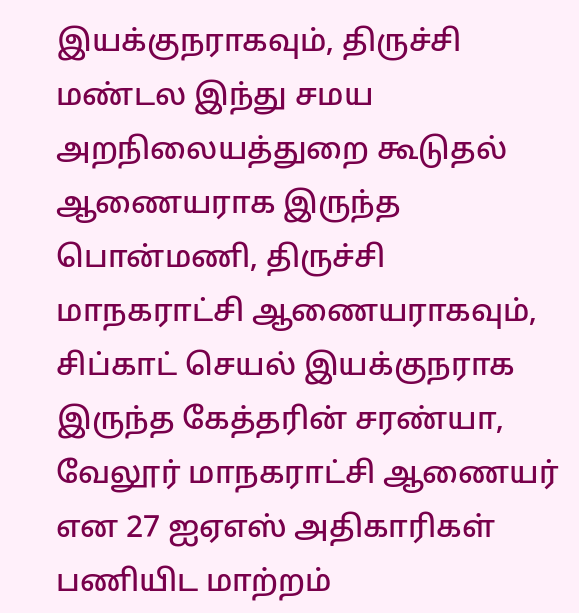இயக்குநராகவும், திருச்சி மண்டல இந்து சமய அறநிலையத்துறை கூடுதல் ஆணையராக இருந்த பொன்மணி, திருச்சி மாநகராட்சி ஆணையராகவும், சிப்காட் செயல் இயக்குநராக இருந்த கேத்தரின் சரண்யா, வேலூர் மாநகராட்சி ஆணையர் என 27 ஐஏஎஸ் அதிகாரிகள் பணியிட மாற்றம்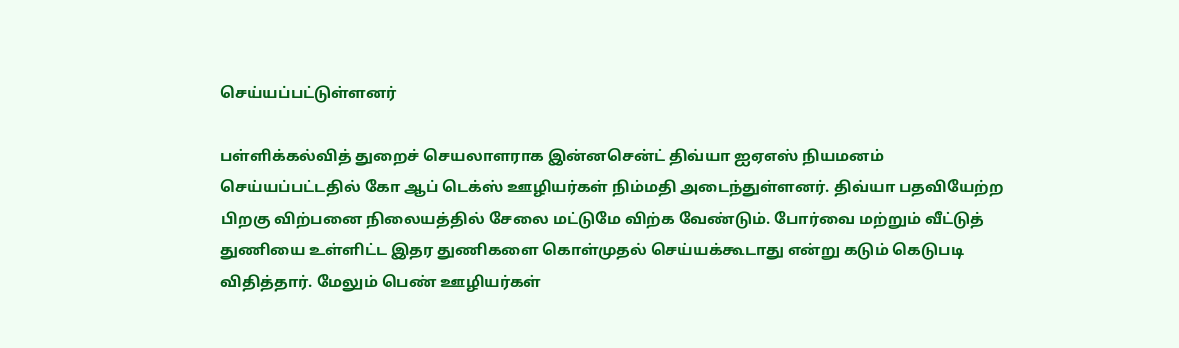செய்யப்பட்டுள்ளனர்

பள்ளிக்கல்வித் துறைச் செயலாளராக இன்னசென்ட் திவ்யா ஐஏஎஸ் நியமனம் செய்யப்பட்டதில் கோ ஆப் டெக்ஸ் ஊழியர்கள் நிம்மதி அடைந்துள்ளனர். திவ்யா பதவியேற்ற பிறகு விற்பனை நிலையத்தில் சேலை மட்டுமே விற்க வேண்டும். போர்வை மற்றும் வீட்டுத் துணியை உள்ளிட்ட இதர துணிகளை கொள்முதல் செய்யக்கூடாது என்று கடும் கெடுபடி விதித்தார். மேலும் பெண் ஊழியர்கள்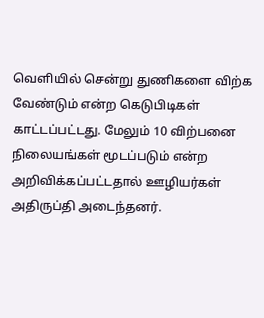வெளியில் சென்று துணிகளை விற்க வேண்டும் என்ற கெடுபிடிகள் காட்டப்பட்டது. மேலும் 10 விற்பனை நிலையங்கள் மூடப்படும் என்ற அறிவிக்கப்பட்டதால் ஊழியர்கள் அதிருப்தி அடைந்தனர்.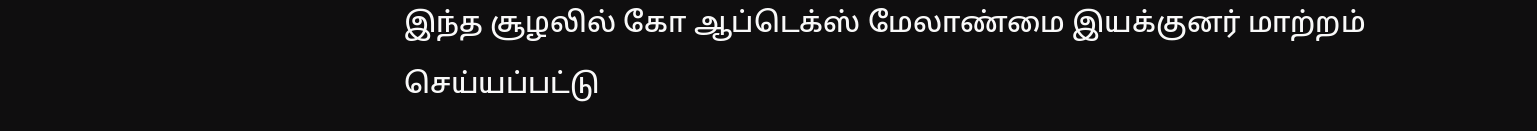இந்த சூழலில் கோ ஆப்டெக்ஸ் மேலாண்மை இயக்குனர் மாற்றம் செய்யப்பட்டு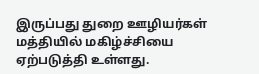இருப்பது துறை ஊழியர்கள் மத்தியில் மகிழ்ச்சியை ஏற்படுத்தி உள்ளது.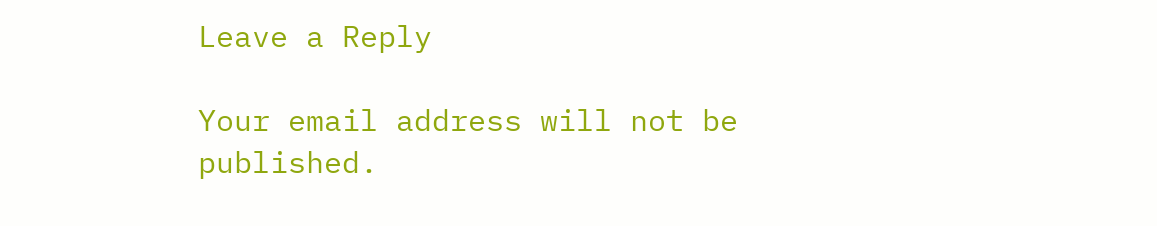Leave a Reply

Your email address will not be published.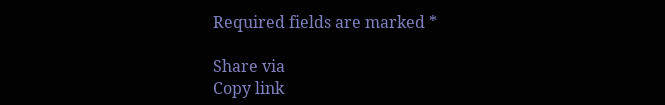Required fields are marked *

Share via
Copy link